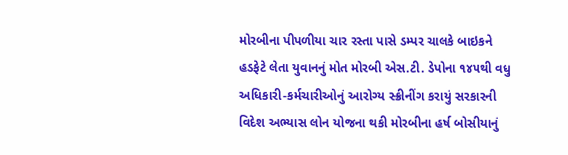મોરબીના પીપળીયા ચાર રસ્તા પાસે ડમ્પર ચાલકે બાઇકને હડફેટે લેતા યુવાનનું મોત મોરબી એસ.ટી. ડેપોના ૧૪૫થી વધુ અધિકારી-કર્મચારીઓનું આરોગ્ય સ્ક્રીનીંગ કરાયું સરકારની વિદેશ અભ્યાસ લોન યોજના થકી મોરબીના હર્ષ બોસીયાનું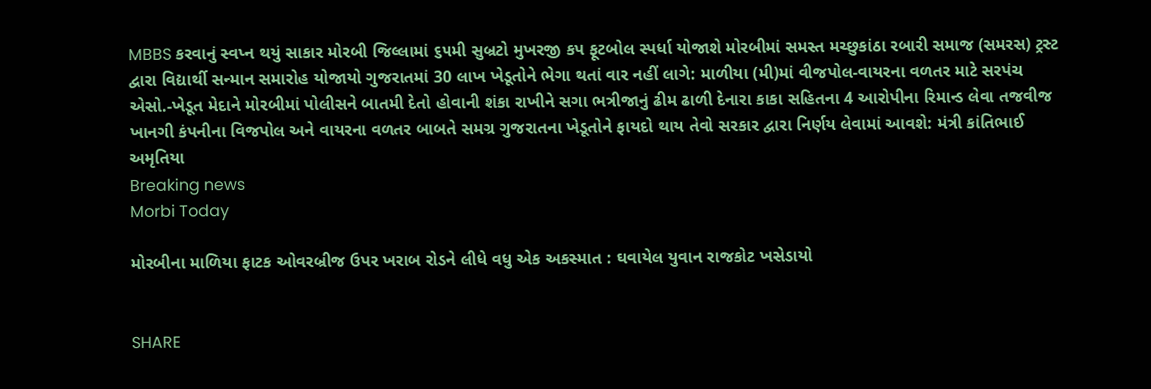MBBS કરવાનું સ્વપ્ન થયું સાકાર મોરબી જિલ્લામાં ૬૫મી સુબ્રટો મુખરજી કપ ફૂટબોલ સ્પર્ધા યોજાશે મોરબીમાં સમસ્ત મચ્છુકાંઠા રબારી સમાજ (સમરસ) ટ્રસ્ટ દ્વારા વિદ્યાર્થી સન્માન સમારોહ યોજાયો ગુજરાતમાં 30 લાખ ખેડૂતોને ભેગા થતાં વાર નહીં લાગે: માળીયા (મી)માં વીજપોલ-વાયરના વળતર માટે સરપંચ એસો.-ખેડૂત મેદાને મોરબીમાં પોલીસને બાતમી દેતો હોવાની શંકા રાખીને સગા ભત્રીજાનું ઢીમ ઢાળી દેનારા કાકા સહિતના 4 આરોપીના રિમાન્ડ લેવા તજવીજ ખાનગી કંપનીના વિજપોલ અને વાયરના વળતર બાબતે સમગ્ર ગુજરાતના ખેડૂતોને ફાયદો થાય તેવો સરકાર દ્વારા નિર્ણય લેવામાં આવશે: મંત્રી કાંતિભાઈ અમૃતિયા
Breaking news
Morbi Today

મોરબીના માળિયા ફાટક ઓવરબ્રીજ ઉપર ખરાબ રોડને લીધે વધુ એક અકસ્માત : ઘવાયેલ યુવાન રાજકોટ ખસેડાયો


SHARE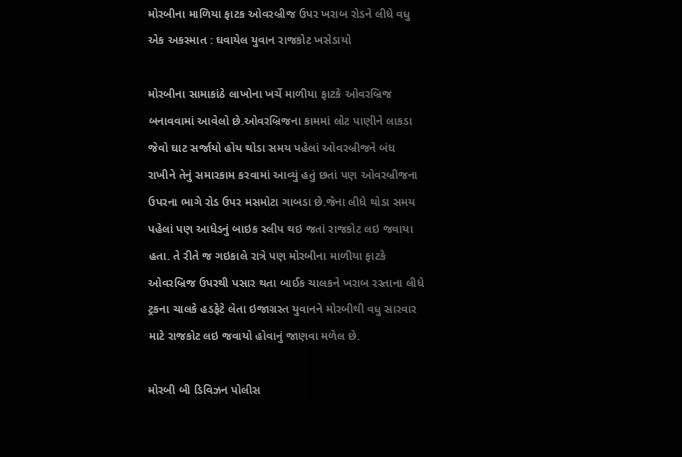મોરબીના માળિયા ફાટક ઓવરબ્રીજ ઉપર ખરાબ રોડને લીધે વધુ એક અકસ્માત : ઘવાયેલ યુવાન રાજકોટ ખસેડાયો

મોરબીના સામાકાંઠે લાખોના ખર્ચે માળીયા ફાટકે ઓવરબ્રિજ બનાવવામાં આવેલો છે.ઓવરબ્રિજના કામમાં લોટ પાણીને લાકડા જેવો ઘાટ સર્જાયો હોય થોડા સમય પહેલાં ઓવરબ્રીજને બંધ રાખીને તેનું સમારકામ કરવામાં આવ્યું હતું છતાં પણ ઓવરબ્રીજના ઉપરના ભાગે રોડ ઉપર મસમોટા ગાબડા છે.જેના લીધે થોડા સમય પહેલાં પણ આધેડનું બાઇક સ્લીપ થઇ જતાં રાજકોટ લઇ જવાયા હતા. તે રીતે જ ગઇકાલે રાત્રે પણ મોરબીના માળીયા ફાટકે ઓવરબ્રિજ ઉપરથી પસાર થતા બાઈક ચાલકને ખરાબ રસ્તાના લીધે ટ્રકના ચાલકે હડફેટે લેતા ઇજાગ્રસ્ત યુવાનને મોરબીથી વધુ સારવાર માટે રાજકોટ લઇ જવાયો હોવાનું જાણવા મળેલ છે.

મોરબી બી ડિવિઝન પોલીસ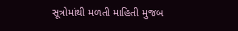સૂત્રોમાંથી મળતી માહિતી મુજબ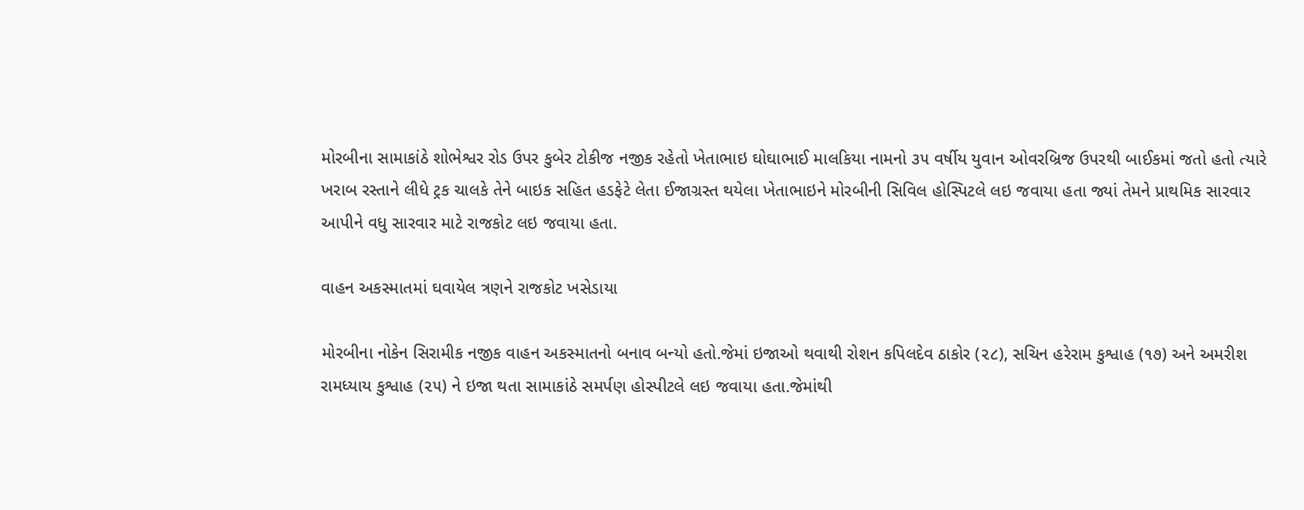મોરબીના સામાકાંઠે શોભેશ્વર રોડ ઉપર કુબેર ટોકીજ નજીક રહેતો ખેતાભાઇ ઘોઘાભાઈ માલકિયા નામનો ૩૫ વર્ષીય યુવાન ઓવરબ્રિજ ઉપરથી બાઈકમાં જતો હતો ત્યારે ખરાબ રસ્તાને લીધે ટ્રક ચાલકે તેને બાઇક સહિત હડફેટે લેતા ઈજાગ્રસ્ત થયેલા ખેતાભાઇને મોરબીની સિવિલ હોસ્પિટલે લઇ જવાયા હતા જ્યાં તેમને પ્રાથમિક સારવાર આપીને વધુ સારવાર માટે રાજકોટ લઇ જવાયા હતા.

વાહન અકસ્માતમાં ઘવાયેલ ત્રણને રાજકોટ ખસેડાયા

મોરબીના નોકેન સિરામીક નજીક વાહન અકસ્માતનો બનાવ બન્યો હતો.જેમાં ઇજાઓ થવાથી રોશન કપિલદેવ ઠાકોર (૨૮), સચિન હરેરામ કુશ્વાહ (૧૭) અને અમરીશ રામધ્યાય કુશ્વાહ (૨૫) ને ઇજા થતા સામાકાંઠે સમર્પણ હોસ્પીટલે લઇ જવાયા હતા.જેમાંથી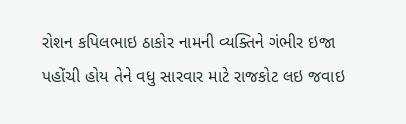રોશન કપિલભાઇ ઠાકોર નામની વ્યક્તિને ગંભીર ઇજા પહોંચી હોય તેને વધુ સારવાર માટે રાજકોટ લઇ જવાઇ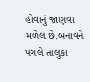હોવાનું જાણવા મળેલ છે.બનાવને પગલે તાલુકા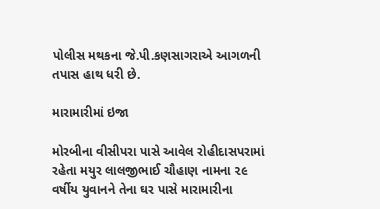પોલીસ મથકના જે.પી.કણસાગરાએ આગળની તપાસ હાથ ધરી છે.

મારામારીમાં ઇજા

મોરબીના વીસીપરા પાસે આવેલ રોહીદાસપરામાં રહેતા મયુર લાલજીભાઈ ચૌહાણ નામના ૨૯ વર્ષીય યુવાનને તેના ઘર પાસે મારામારીના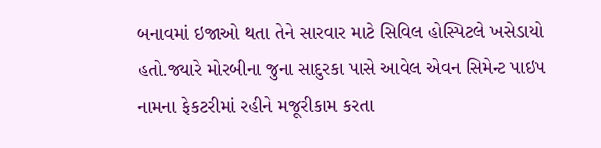બનાવમાં ઇજાઓ થતા તેને સારવાર માટે સિવિલ હોસ્પિટલે ખસેડાયો હતો.જ્યારે મોરબીના જુના સાદુરકા પાસે આવેલ એવન સિમેન્ટ પાઇપ નામના ફેકટરીમાં રહીને મજૂરીકામ કરતા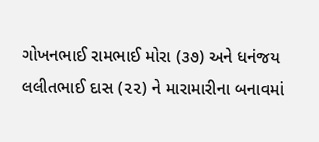ગોખનભાઈ રામભાઈ મોરા (૩૭) અને ધનંજય લલીતભાઈ દાસ (૨૨) ને મારામારીના બનાવમાં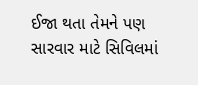ઈજા થતા તેમને પણ સારવાર માટે સિવિલમાં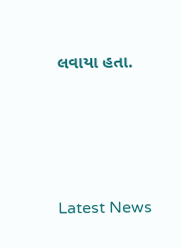લવાયા હતા.






Latest News